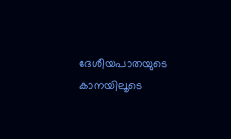ദേശീയപാതയുടെ കാനയിലൂടെ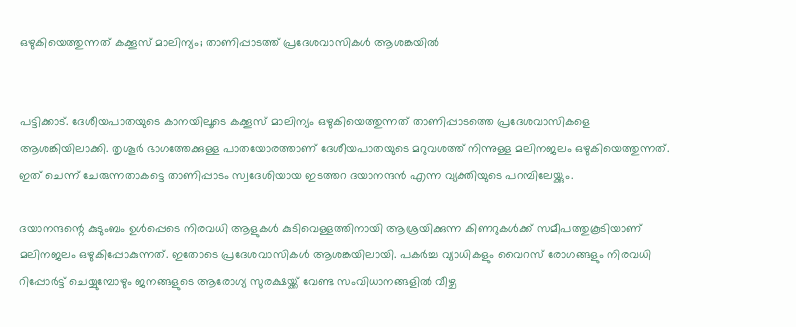ഒഴുകിയെത്തുന്നത് കക്കൂസ് മാലിന്യം; താണിപ്പാടത്ത് പ്രദേശവാസികൾ ആശങ്കയിൽ


പട്ടിക്കാട്. ദേശീയപാതയുടെ കാനയിലൂടെ കക്കൂസ് മാലിന്യം ഒഴുകിയെത്തുന്നത് താണിപ്പാടത്തെ പ്രദേശവാസികളെ ആശങ്കിയിലാക്കി. തൃശൂർ ഭാഗത്തേക്കുള്ള പാതയോരത്താണ് ദേശീയപാതയുടെ മറുവശത്ത് നിന്നുള്ള മലിനജലം ഒഴുകിയെത്തുന്നത്. ഇത് ചെന്ന് ചേരുന്നതാകട്ടെ താണിപ്പാടം സ്വദേശിയായ ഇടത്തറ ദയാനന്ദൻ എന്ന വ്യക്തിയുടെ പറമ്പിലേയ്ക്കും.

ദയാനന്ദന്റെ കുടുംബം ഉൾപ്പെടെ നിരവധി ആളുകൾ കുടിവെള്ളത്തിനായി ആശ്രയിക്കുന്ന കിണറുകൾക്ക് സമീപത്തുകൂടിയാണ് മലിനജലം ഒഴുകിപ്പോകുന്നത്. ഇതോടെ പ്രദേശവാസികൾ ആശങ്കയിലായി. പകർച്ച വ്യാധികളും വൈറസ് രോഗങ്ങളും നിരവധി റിപ്പോർട്ട് ചെയ്യുമ്പോഴും ജനങ്ങളുടെ ആരോഗ്യ സുരക്ഷയ്ക്ക് വേണ്ട സംവിധാനങ്ങളിൽ വീഴ്ച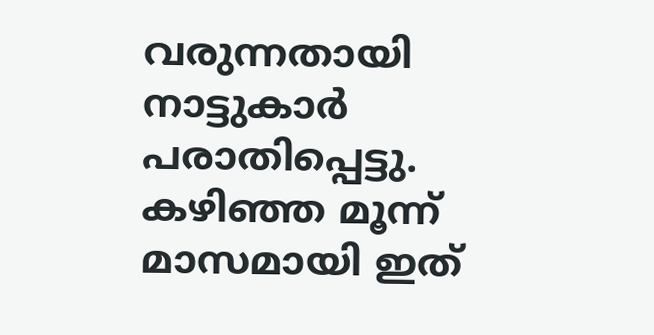വരുന്നതായി നാട്ടുകാർ പരാതിപ്പെട്ടു. കഴിഞ്ഞ മൂന്ന് മാസമായി ഇത്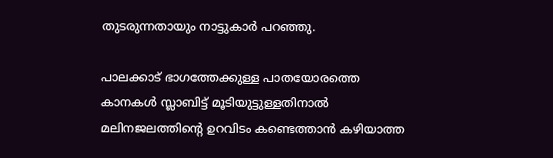തുടരുന്നതായും നാട്ടുകാർ പറഞ്ഞു.

പാലക്കാട് ഭാഗത്തേക്കുള്ള പാതയോരത്തെ കാനകൾ സ്ലാബിട്ട് മൂടിയുട്ടുള്ളതിനാൽ മലിനജലത്തിന്റെ ഉറവിടം കണ്ടെത്താൻ കഴിയാത്ത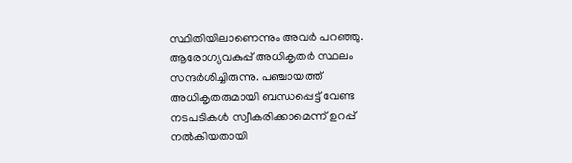സ്ഥിതിയിലാണെന്നും അവർ പറഞ്ഞു. ആരോഗ്യവകുപ്പ് അധികൃതർ സ്ഥലം സന്ദർശിച്ചിരുന്നു. പഞ്ചായത്ത് അധികൃതരുമായി ബന്ധപ്പെട്ട് വേണ്ട നടപടികൾ സ്വീകരിക്കാമെന്ന് ഉറപ്പ് നൽകിയതായി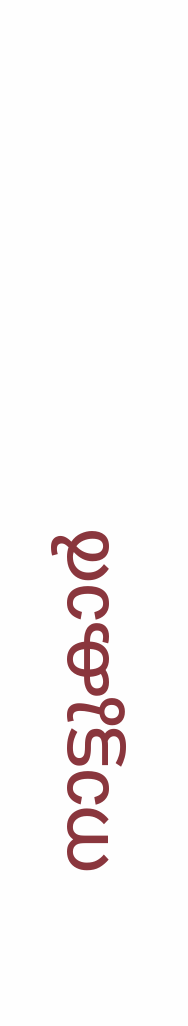നാട്ടുകാർ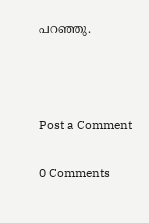പറഞ്ഞു.



Post a Comment

0 Comments